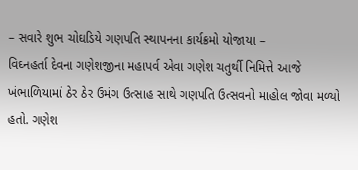– સવારે શુભ ચોઘડિયે ગણપતિ સ્થાપનના કાર્યક્રમો યોજાયા –
વિઘ્નહર્તા દેવના ગણેશજીના મહાપર્વ એવા ગણેશ ચતુર્થી નિમિત્તે આજે ખંભાળિયામાં ઠેર ઠેર ઉમંગ ઉત્સાહ સાથે ગણપતિ ઉત્સવનો માહોલ જોવા મળ્યો હતો. ગણેશ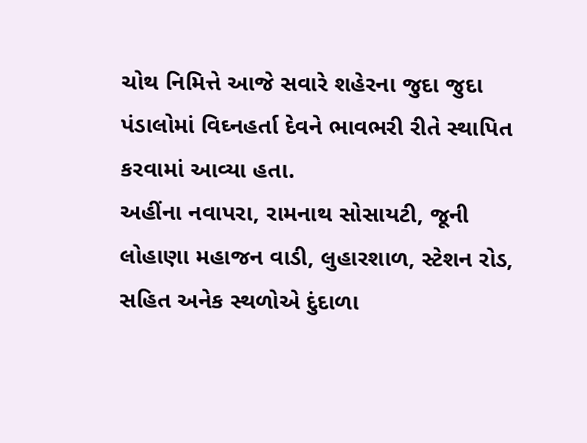ચોથ નિમિત્તે આજે સવારે શહેરના જુદા જુદા પંડાલોમાં વિઘ્નહર્તા દેવને ભાવભરી રીતે સ્થાપિત કરવામાં આવ્યા હતા.
અહીંના નવાપરા, રામનાથ સોસાયટી, જૂની લોહાણા મહાજન વાડી, લુહારશાળ, સ્ટેશન રોડ, સહિત અનેક સ્થળોએ દુંદાળા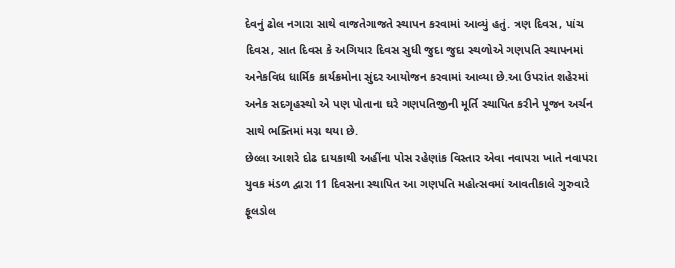દેવનું ઢોલ નગારા સાથે વાજતેગાજતે સ્થાપન કરવામાં આવ્યું હતું. ત્રણ દિવસ, પાંચ દિવસ, સાત દિવસ કે અગિયાર દિવસ સુધી જુદા જુદા સ્થળોએ ગણપતિ સ્થાપનમાં અનેકવિધ ધાર્મિક કાર્યક્રમોના સુંદર આયોજન કરવામાં આવ્યા છે.આ ઉપરાંત શહેરમાં અનેક સદગૃહસ્થો એ પણ પોતાના ઘરે ગણપતિજીની મૂર્તિ સ્થાપિત કરીને પૂજન અર્ચન સાથે ભક્તિમાં મગ્ન થયા છે.
છેલ્લા આશરે દોઢ દાયકાથી અહીંના પોસ રહેણાંક વિસ્તાર એવા નવાપરા ખાતે નવાપરા યુવક મંડળ દ્વારા 11 દિવસના સ્થાપિત આ ગણપતિ મહોત્સવમાં આવતીકાલે ગુરુવારે ફૂલડોલ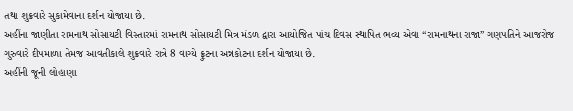તથા શુક્રવારે સુકામેવાના દર્શન યોજાયા છે.
અહીંના જાણીતા રામનાથ સોસાયટી વિસ્તારમાં રામનાથ સોસાયટી મિત્ર મંડળ દ્વારા આયોજિત પાંચ દિવસ સ્થાપિત ભવ્ય એવા “રામનાથના રાજા” ગણપતિને આજરોજ ગુરુવારે દીપમાળા તેમજ આવતીકાલે શુક્રવારે રાત્રે 8 વાગ્યે ફ્રુટના અન્નકોટના દર્શન યોજાયા છે.
અહીંની જૂની લોહાણા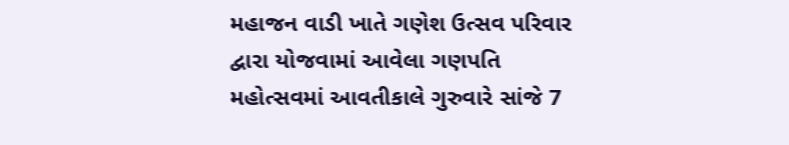મહાજન વાડી ખાતે ગણેશ ઉત્સવ પરિવાર દ્વારા યોજવામાં આવેલા ગણપતિ મહોત્સવમાં આવતીકાલે ગુરુવારે સાંજે 7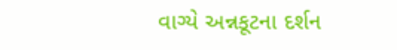વાગ્યે અન્નકૂટના દર્શન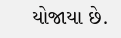યોજાયા છે.